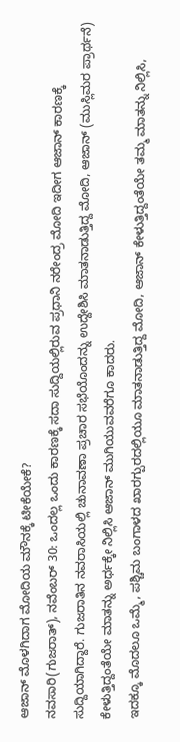ಆಜಾನ್ ಮೊಳಗಿದಾಗ ಮೋದಿಯ ಮೌನಕ್ಕೆ ಟೀಕೆಯೇಕೆ?
ನವಸಾರಿ(ಗುಜರಾತ್), ನವೆಂಬರ್ 30: ಒಂದಲ್ಲ ಒಂದು ಕಾರಣಕ್ಕೆ ಸದಾ ಸುದ್ದಿಯಲ್ಲಿರುವ ಪ್ರಧಾನಿ ನರೇಂದ್ರ ಮೋದಿ ಇದೀಗ ಆಜಾನ್ ಕಾರಣಕ್ಕೆ ಸುದ್ದಿಯಾಗಿದ್ದಾರೆ. ಗುಜರಾತಿನ ನವರಾಸಿಯಲ್ಲಿ ಚುನಾವಣಾ ಪ್ರಚಾರ ಸಭೆಯೊಂದನ್ನು ಉದ್ದೇಶಿಸಿ ಮಾತನಾಡುತ್ತಿದ್ದ ಮೋದಿ, ಆಜಾನ್ (ಮುಸ್ಲಿಮರ ಪ್ರಾರ್ಥನೆ) ಕೇಳುತ್ತಿದ್ದಂತೆಯೇ ಮಾತನ್ನು ಅರ್ಧಕ್ಕೇ ನಿಲ್ಲಿಸಿ ಆಜಾನ್ ಮುಗಿಯುವವರೆಗೂ ಕಾದರು.
ಇದಕ್ಕೂ ಮೊದಲೂ ಒಮ್ಮೆ, ಪಶ್ಚಿಮ ಬಂಗಾಳದ ಖಾರಗ್ಪುರದಲ್ಲಿಯೂ ಮಾತನಾಡುತ್ತಿದ್ದ ಮೋದಿ, ಆಜಾನ್ ಕೇಳುತ್ತಿದ್ದಂತೆಯೇ ತಮ್ಮ ಮಾತನ್ನು ನಿಲ್ಲಿಸಿ,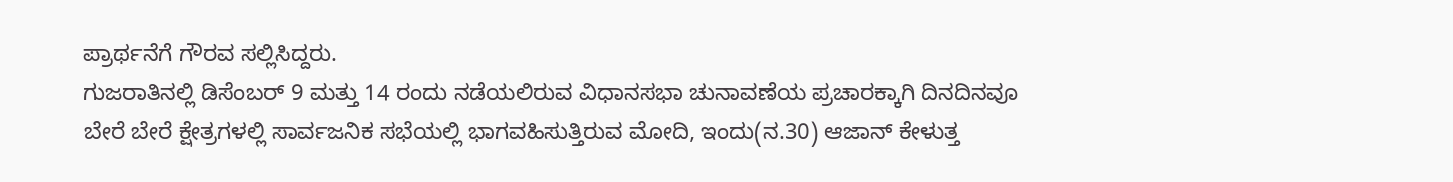ಪ್ರಾರ್ಥನೆಗೆ ಗೌರವ ಸಲ್ಲಿಸಿದ್ದರು.
ಗುಜರಾತಿನಲ್ಲಿ ಡಿಸೆಂಬರ್ 9 ಮತ್ತು 14 ರಂದು ನಡೆಯಲಿರುವ ವಿಧಾನಸಭಾ ಚುನಾವಣೆಯ ಪ್ರಚಾರಕ್ಕಾಗಿ ದಿನದಿನವೂ ಬೇರೆ ಬೇರೆ ಕ್ಷೇತ್ರಗಳಲ್ಲಿ ಸಾರ್ವಜನಿಕ ಸಭೆಯಲ್ಲಿ ಭಾಗವಹಿಸುತ್ತಿರುವ ಮೋದಿ, ಇಂದು(ನ.30) ಆಜಾನ್ ಕೇಳುತ್ತ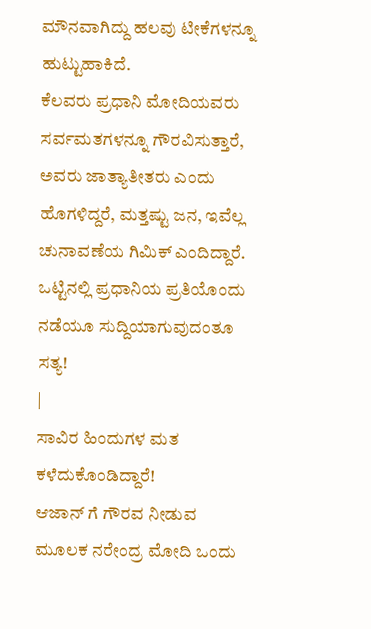ಮೌನವಾಗಿದ್ದು ಹಲವು ಟೀಕೆಗಳನ್ನೂ ಹುಟ್ಟುಹಾಕಿದೆ.
ಕೆಲವರು ಪ್ರಧಾನಿ ಮೋದಿಯವರು ಸರ್ವಮತಗಳನ್ನೂ ಗೌರವಿಸುತ್ತಾರೆ, ಅವರು ಜಾತ್ಯಾತೀತರು ಎಂದು ಹೊಗಳಿದ್ದರೆ, ಮತ್ತಷ್ಟು ಜನ, ಇವೆಲ್ಲ ಚುನಾವಣೆಯ ಗಿಮಿಕ್ ಎಂದಿದ್ದಾರೆ. ಒಟ್ಟಿನಲ್ಲಿ ಪ್ರಧಾನಿಯ ಪ್ರತಿಯೊಂದು ನಡೆಯೂ ಸುದ್ದಿಯಾಗುವುದಂತೂ ಸತ್ಯ!
|
ಸಾವಿರ ಹಿಂದುಗಳ ಮತ ಕಳೆದುಕೊಂಡಿದ್ದಾರೆ!
ಆಜಾನ್ ಗೆ ಗೌರವ ನೀಡುವ ಮೂಲಕ ನರೇಂದ್ರ ಮೋದಿ ಒಂದು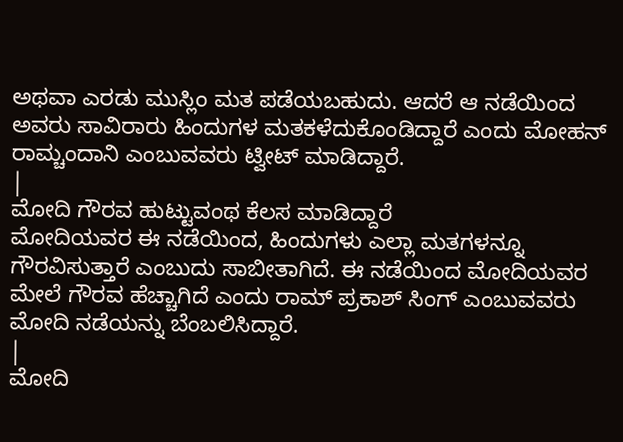ಅಥವಾ ಎರಡು ಮುಸ್ಲಿಂ ಮತ ಪಡೆಯಬಹುದು. ಆದರೆ ಆ ನಡೆಯಿಂದ ಅವರು ಸಾವಿರಾರು ಹಿಂದುಗಳ ಮತಕಳೆದುಕೊಂಡಿದ್ದಾರೆ ಎಂದು ಮೋಹನ್ ರಾಮ್ಚಂದಾನಿ ಎಂಬುವವರು ಟ್ವೀಟ್ ಮಾಡಿದ್ದಾರೆ.
|
ಮೋದಿ ಗೌರವ ಹುಟ್ಟುವಂಥ ಕೆಲಸ ಮಾಡಿದ್ದಾರೆ
ಮೋದಿಯವರ ಈ ನಡೆಯಿಂದ, ಹಿಂದುಗಳು ಎಲ್ಲಾ ಮತಗಳನ್ನೂ ಗೌರವಿಸುತ್ತಾರೆ ಎಂಬುದು ಸಾಬೀತಾಗಿದೆ. ಈ ನಡೆಯಿಂದ ಮೋದಿಯವರ ಮೇಲೆ ಗೌರವ ಹೆಚ್ಚಾಗಿದೆ ಎಂದು ರಾಮ್ ಪ್ರಕಾಶ್ ಸಿಂಗ್ ಎಂಬುವವರು ಮೋದಿ ನಡೆಯನ್ನು ಬೆಂಬಲಿಸಿದ್ದಾರೆ.
|
ಮೋದಿ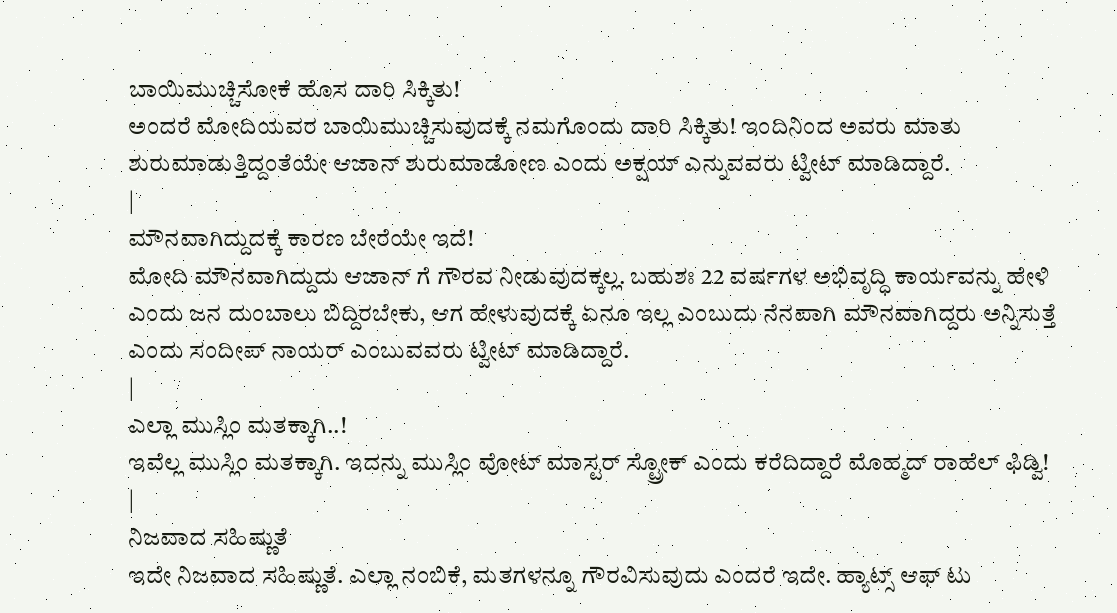ಬಾಯಿಮುಚ್ಚಿಸೋಕೆ ಹೊಸ ದಾರಿ ಸಿಕ್ಕಿತು!
ಅಂದರೆ ಮೋದಿಯವರ ಬಾಯಿಮುಚ್ಚಿಸುವುದಕ್ಕೆ ನಮಗೊಂದು ದಾರಿ ಸಿಕ್ಕಿತು! ಇಂದಿನಿಂದ ಅವರು ಮಾತು ಶುರುಮಾಡುತ್ತಿದ್ದಂತೆಯೇ ಆಜಾನ್ ಶುರುಮಾಡೋಣ ಎಂದು ಅಕ್ಷಯ್ ಎನ್ನುವವರು ಟ್ವೀಟ್ ಮಾಡಿದ್ದಾರೆ.
|
ಮೌನವಾಗಿದ್ದುದಕ್ಕೆ ಕಾರಣ ಬೇರೆಯೇ ಇದೆ!
ಮೋದಿ ಮೌನವಾಗಿದ್ದುದು ಆಜಾನ್ ಗೆ ಗೌರವ ನೀಡುವುದಕ್ಕಲ್ಲ. ಬಹುಶಃ 22 ವರ್ಷಗಳ ಅಭಿವೃದ್ಧಿ ಕಾರ್ಯವನ್ನು ಹೇಳಿ ಎಂದು ಜನ ದುಂಬಾಲು ಬಿದ್ದಿರಬೇಕು, ಆಗ ಹೇಳುವುದಕ್ಕೆ ಏನೂ ಇಲ್ಲ ಎಂಬುದು ನೆನಪಾಗಿ ಮೌನವಾಗಿದ್ದರು ಅನ್ನಿಸುತ್ತೆ ಎಂದು ಸಂದೀಪ್ ನಾಯರ್ ಎಂಬುವವರು ಟ್ವೀಟ್ ಮಾಡಿದ್ದಾರೆ.
|
ಎಲ್ಲಾ ಮುಸ್ಲಿಂ ಮತಕ್ಕಾಗಿ..!
ಇವೆಲ್ಲ ಮುಸ್ಲಿಂ ಮತಕ್ಕಾಗಿ. ಇದನ್ನು ಮುಸ್ಲಿಂ ವೋಟ್ ಮಾಸ್ಟರ್ ಸ್ಟ್ರೋಕ್ ಎಂದು ಕರೆದಿದ್ದಾರೆ ಮೊಹ್ಮದ್ ರಾಹೆಲ್ ಫಿಡ್ವಿ!
|
ನಿಜವಾದ ಸಹಿಷ್ಣುತೆ
ಇದೇ ನಿಜವಾದ ಸಹಿಷ್ಣುತೆ. ಎಲ್ಲಾ ನಂಬಿಕೆ, ಮತಗಳನ್ನೂ ಗೌರವಿಸುವುದು ಎಂದರೆ ಇದೇ. ಹ್ಯಾಟ್ಸ್ ಆಫ್ ಟು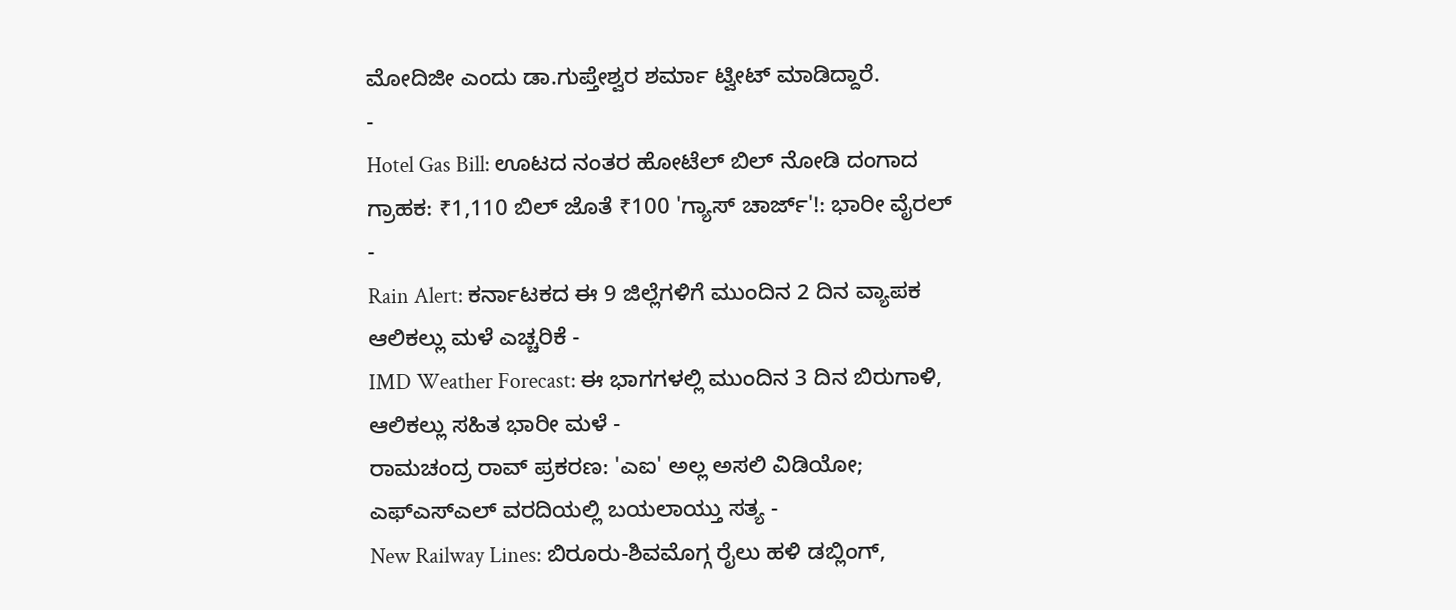ಮೋದಿಜೀ ಎಂದು ಡಾ.ಗುಪ್ತೇಶ್ವರ ಶರ್ಮಾ ಟ್ವೀಟ್ ಮಾಡಿದ್ದಾರೆ.
-
Hotel Gas Bill: ಊಟದ ನಂತರ ಹೋಟೆಲ್ ಬಿಲ್ ನೋಡಿ ದಂಗಾದ ಗ್ರಾಹಕ: ₹1,110 ಬಿಲ್ ಜೊತೆ ₹100 'ಗ್ಯಾಸ್ ಚಾರ್ಜ್'!: ಭಾರೀ ವೈರಲ್ -
Rain Alert: ಕರ್ನಾಟಕದ ಈ 9 ಜಿಲ್ಲೆಗಳಿಗೆ ಮುಂದಿನ 2 ದಿನ ವ್ಯಾಪಕ ಆಲಿಕಲ್ಲು ಮಳೆ ಎಚ್ಚರಿಕೆ -
IMD Weather Forecast: ಈ ಭಾಗಗಳಲ್ಲಿ ಮುಂದಿನ 3 ದಿನ ಬಿರುಗಾಳಿ, ಆಲಿಕಲ್ಲು ಸಹಿತ ಭಾರೀ ಮಳೆ -
ರಾಮಚಂದ್ರ ರಾವ್ ಪ್ರಕರಣ: 'ಎಐ' ಅಲ್ಲ ಅಸಲಿ ವಿಡಿಯೋ; ಎಫ್ಎಸ್ಎಲ್ ವರದಿಯಲ್ಲಿ ಬಯಲಾಯ್ತು ಸತ್ಯ -
New Railway Lines: ಬಿರೂರು-ಶಿವಮೊಗ್ಗ ರೈಲು ಹಳಿ ಡಬ್ಲಿಂಗ್,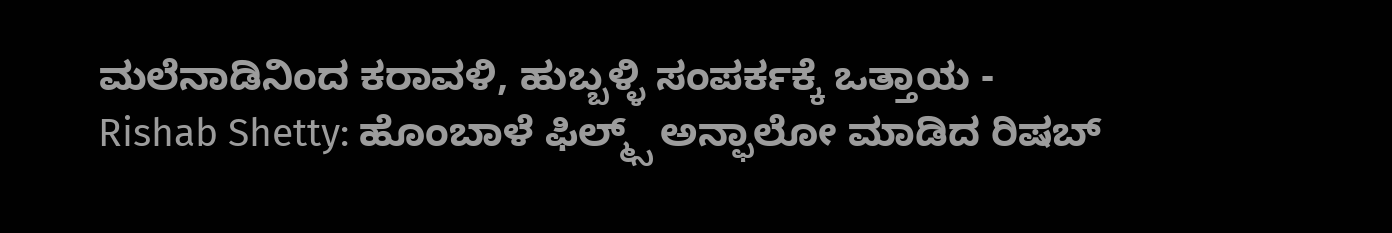ಮಲೆನಾಡಿನಿಂದ ಕರಾವಳಿ, ಹುಬ್ಬಳ್ಳಿ ಸಂಪರ್ಕಕ್ಕೆ ಒತ್ತಾಯ -
Rishab Shetty: ಹೊಂಬಾಳೆ ಫಿಲ್ಮ್ಸ್ ಅನ್ಫಾಲೋ ಮಾಡಿದ ರಿಷಬ್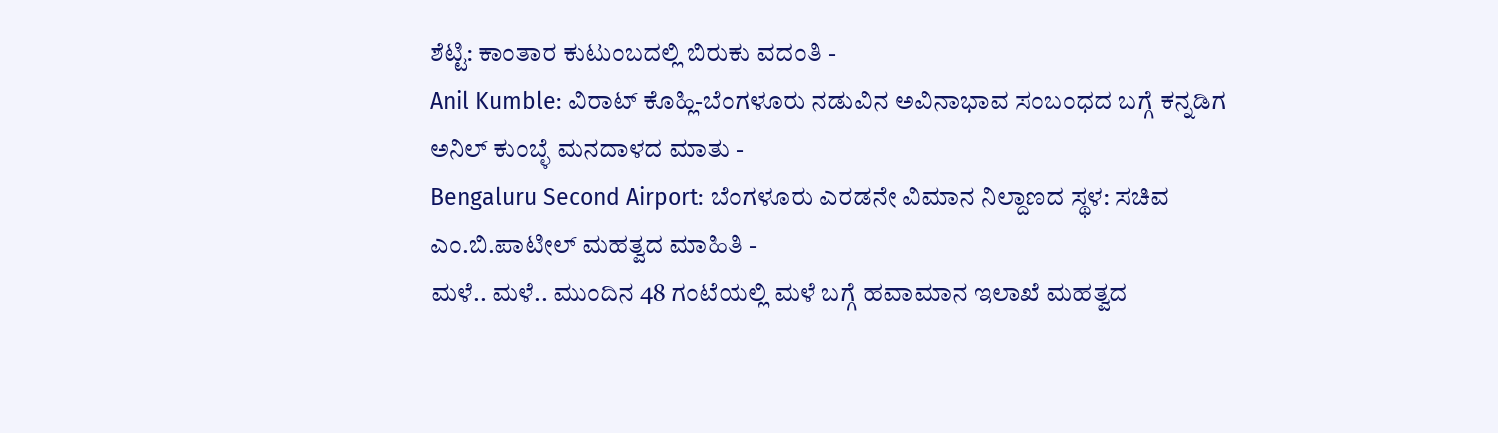ಶೆಟ್ಟಿ: ಕಾಂತಾರ ಕುಟುಂಬದಲ್ಲಿ ಬಿರುಕು ವದಂತಿ -
Anil Kumble: ವಿರಾಟ್ ಕೊಹ್ಲಿ-ಬೆಂಗಳೂರು ನಡುವಿನ ಅವಿನಾಭಾವ ಸಂಬಂಧದ ಬಗ್ಗೆ ಕನ್ನಡಿಗ ಅನಿಲ್ ಕುಂಬ್ಳೆ ಮನದಾಳದ ಮಾತು -
Bengaluru Second Airport: ಬೆಂಗಳೂರು ಎರಡನೇ ವಿಮಾನ ನಿಲ್ದಾಣದ ಸ್ಥಳ: ಸಚಿವ ಎಂ.ಬಿ.ಪಾಟೀಲ್ ಮಹತ್ವದ ಮಾಹಿತಿ -
ಮಳೆ.. ಮಳೆ.. ಮುಂದಿನ 48 ಗಂಟೆಯಲ್ಲಿ ಮಳೆ ಬಗ್ಗೆ ಹವಾಮಾನ ಇಲಾಖೆ ಮಹತ್ವದ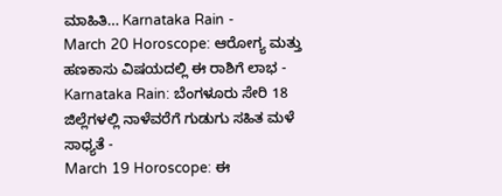ಮಾಹಿತಿ... Karnataka Rain -
March 20 Horoscope: ಆರೋಗ್ಯ ಮತ್ತು ಹಣಕಾಸು ವಿಷಯದಲ್ಲಿ ಈ ರಾಶಿಗೆ ಲಾಭ -
Karnataka Rain: ಬೆಂಗಳೂರು ಸೇರಿ 18 ಜಿಲ್ಲೆಗಳಲ್ಲಿ ನಾಳೆವರೆಗೆ ಗುಡುಗು ಸಹಿತ ಮಳೆ ಸಾಧ್ಯತೆ -
March 19 Horoscope: ಈ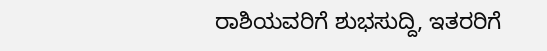ರಾಶಿಯವರಿಗೆ ಶುಭಸುದ್ದಿ, ಇತರರಿಗೆ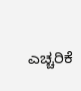ಎಚ್ಚರಿಕೆ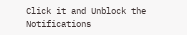Click it and Unblock the Notifications